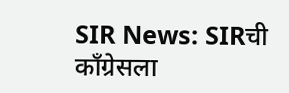SIR News: SIRची काँग्रेसला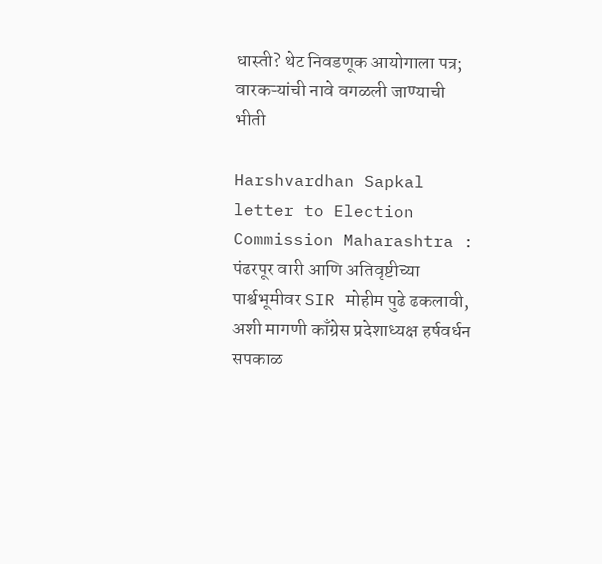धास्ती? थेट निवडणूक आयोगाला पत्र; वारकऱ्यांची नावे वगळली जाण्याची भीती

Harshvardhan Sapkal letter to Election Commission Maharashtra : पंढरपूर वारी आणि अतिवृष्टीच्या पार्श्वभूमीवर SIR मोहीम पुढे ढकलावी, अशी मागणी काँग्रेस प्रदेशाध्यक्ष हर्षवर्धन सपकाळ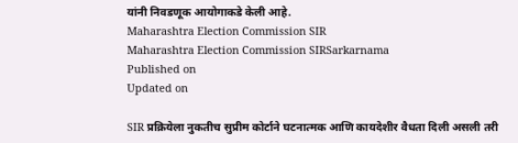यांनी निवडणूक आयोगाकडे केली आहे.
Maharashtra Election Commission SIR
Maharashtra Election Commission SIRSarkarnama
Published on
Updated on

SIR प्रक्रियेला नुकतीच सुप्रीम कोर्टाने घटनात्मक आणि कायदेशीर वैधता दिली असली तरी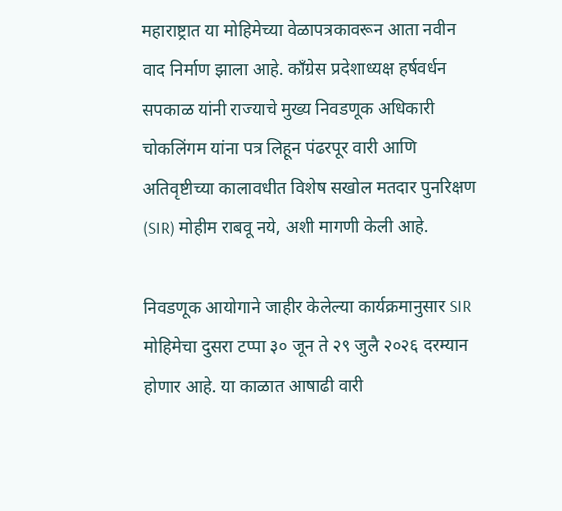महाराष्ट्रात या मोहिमेच्या वेळापत्रकावरून आता नवीन वाद निर्माण झाला आहे. काँग्रेस प्रदेशाध्यक्ष हर्षवर्धन सपकाळ यांनी राज्याचे मुख्य निवडणूक अधिकारी चोकलिंगम यांना पत्र लिहून पंढरपूर वारी आणि अतिवृष्टीच्या कालावधीत विशेष सखोल मतदार पुनरिक्षण (SIR) मोहीम राबवू नये, अशी मागणी केली आहे.

निवडणूक आयोगाने जाहीर केलेल्या कार्यक्रमानुसार SIR मोहिमेचा दुसरा टप्पा ३० जून ते २९ जुलै २०२६ दरम्यान होणार आहे. या काळात आषाढी वारी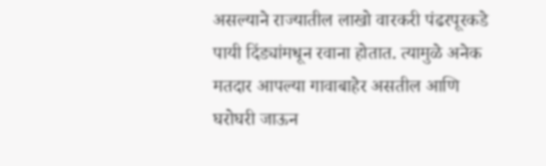असल्याने राज्यातील लाखो वारकरी पंढरपूरकडे पायी दिंड्यांमधून रवाना होतात. त्यामुळे अनेक मतदार आपल्या गावाबाहेर असतील आणि घरोघरी जाऊन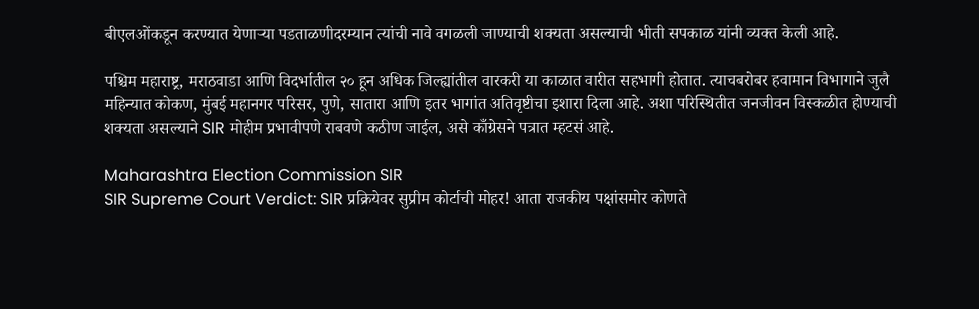बीएलओंकडून करण्यात येणाऱ्या पडताळणीदरम्यान त्यांची नावे वगळली जाण्याची शक्यता असल्याची भीती सपकाळ यांनी व्यक्त केली आहे.

पश्चिम महाराष्ट्र, मराठवाडा आणि विदर्भातील २० हून अधिक जिल्ह्यांतील वारकरी या काळात वारीत सहभागी होतात. त्याचबरोबर हवामान विभागाने जुलै महिन्यात कोकण, मुंबई महानगर परिसर, पुणे, सातारा आणि इतर भागांत अतिवृष्टीचा इशारा दिला आहे. अशा परिस्थितीत जनजीवन विस्कळीत होण्याची शक्यता असल्याने SIR मोहीम प्रभावीपणे राबवणे कठीण जाईल, असे काँग्रेसने पत्रात म्हटसं आहे.

Maharashtra Election Commission SIR
SIR Supreme Court Verdict: SIR प्रक्रियेवर सुप्रीम कोर्टाची मोहर! आता राजकीय पक्षांसमोर कोणते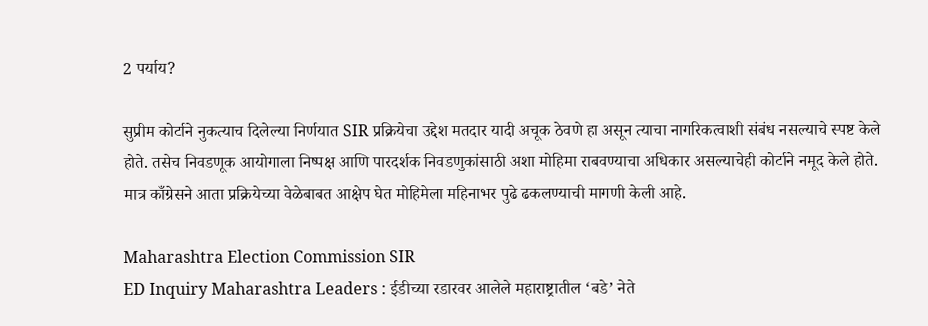2 पर्याय?

सुप्रीम कोर्टाने नुकत्याच दिलेल्या निर्णयात SIR प्रक्रियेचा उद्देश मतदार यादी अचूक ठेवणे हा असून त्याचा नागरिकत्वाशी संबंध नसल्याचे स्पष्ट केले होते. तसेच निवडणूक आयोगाला निष्पक्ष आणि पारदर्शक निवडणुकांसाठी अशा मोहिमा राबवण्याचा अधिकार असल्याचेही कोर्टाने नमूद केले होते. मात्र काँग्रेसने आता प्रक्रियेच्या वेळेबाबत आक्षेप घेत मोहिमेला महिनाभर पुढे ढकलण्याची मागणी केली आहे.

Maharashtra Election Commission SIR
ED Inquiry Maharashtra Leaders : ईडीच्या रडारवर आलेले महाराष्ट्रातील ‘बडे’ नेते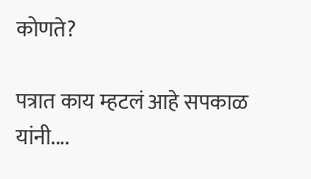कोणते?

पत्रात काय म्हटलं आहे सपकाळ यांनी....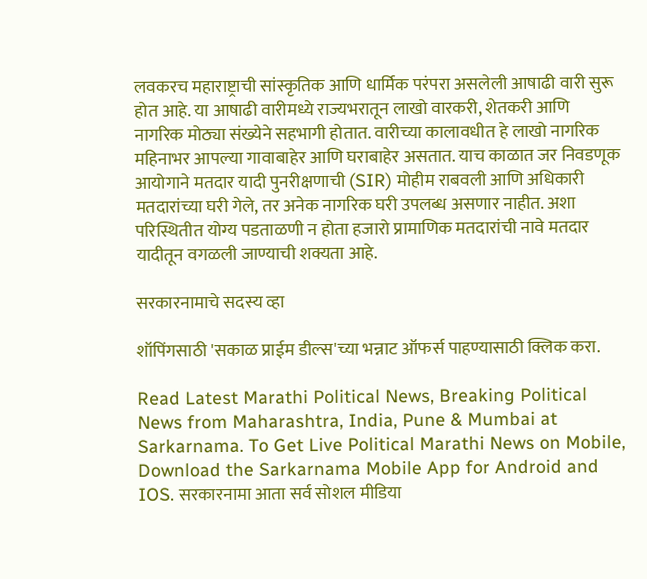लवकरच महाराष्ट्राची सांस्कृतिक आणि धार्मिक परंपरा असलेली आषाढी वारी सुरू होत आहे. या आषाढी वारीमध्ये राज्यभरातून लाखो वारकरी, शेतकरी आणि नागरिक मोठ्या संख्येने सहभागी होतात. वारीच्या कालावधीत हे लाखो नागरिक महिनाभर आपल्या गावाबाहेर आणि घराबाहेर असतात. याच काळात जर निवडणूक आयोगाने मतदार यादी पुनरीक्षणाची (SIR) मोहीम राबवली आणि अधिकारी मतदारांच्या घरी गेले, तर अनेक नागरिक घरी उपलब्ध असणार नाहीत. अशा परिस्थितीत योग्य पडताळणी न होता हजारो प्रामाणिक मतदारांची नावे मतदार यादीतून वगळली जाण्याची शक्यता आहे.

सरकारनामाचे सदस्य व्हा

शॉपिंगसाठी 'सकाळ प्राईम डील्स'च्या भन्नाट ऑफर्स पाहण्यासाठी क्लिक करा.

Read Latest Marathi Political News, Breaking Political News from Maharashtra, India, Pune & Mumbai at Sarkarnama. To Get Live Political Marathi News on Mobile, Download the Sarkarnama Mobile App for Android and IOS. सरकारनामा आता सर्व सोशल मीडिया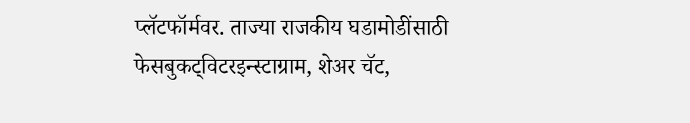प्लॅटफॉर्मवर. ताज्या राजकीय घडामोडींसाठी फेसबुकट्विटरइन्स्टाग्राम, शेअर चॅट,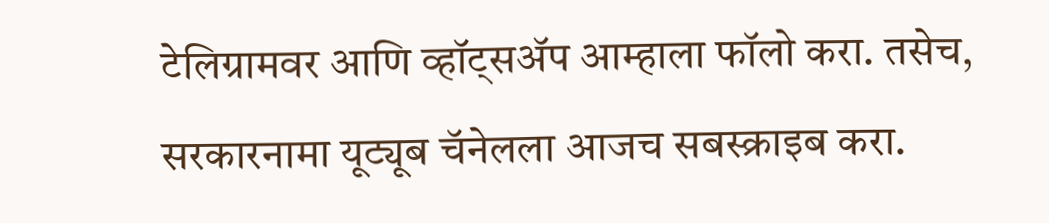टेलिग्रामवर आणि व्हॉट्सॲप आम्हाला फॉलो करा. तसेच, सरकारनामा यूट्यूब चॅनेलला आजच सबस्क्राइब करा.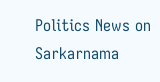Politics News on Sarkarnama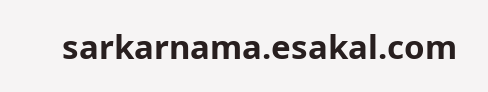sarkarnama.esakal.com